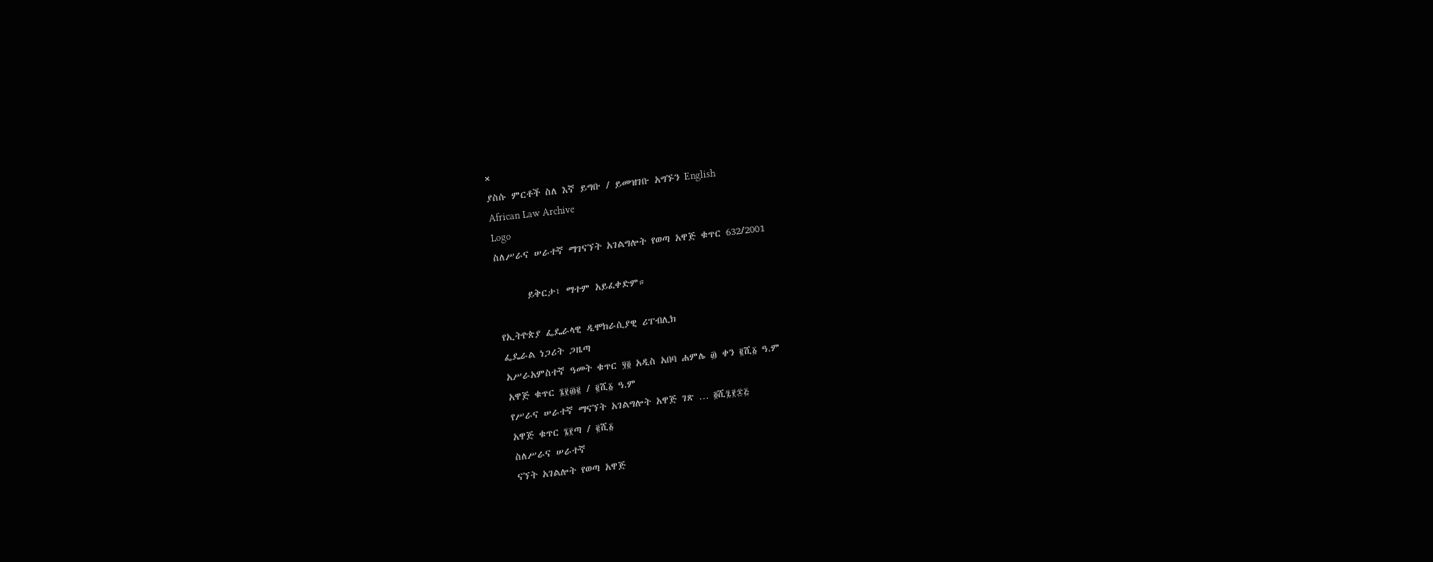×
ያስሱ ምርቶች ስለ እኛ ይግቡ / ይመዝገቡ አግኙን English
African Law Archive
Logo
ስለሥራና ሠራተኛ ማገናኘት አገልግሎት የወጣ አዋጅ ቁጥር 632/2001

      ይቅርታ፣ ማተም አይፈቀድም።

የኢትዮጵያ ፌዴራላዊ ዲሞክራሲያዊ ሪፐብሊክ
ፌዴራል ነጋሪት ጋዜጣ
አሥራአምስተኛ ዓመት ቁጥር ፶፬ አዲስ አበባ ሐምሌ ፴ ቀን ፪ሺ፩ ዓ.ም
አዋጅ ቁጥር ፮፻፴፪ / ፪ሺ፩ ዓ.ም
የሥራና ሠራተኛ ማናኘት አገልግሎት አዋጅ ገጽ … ፬ሺ፯፻፷፭
አዋጅ ቁጥር ፮፻ጣ / ፪ሺ፩
ስለሥራና ሠራተኛ
ናኘት አገልሎት የወጣ አዋጅ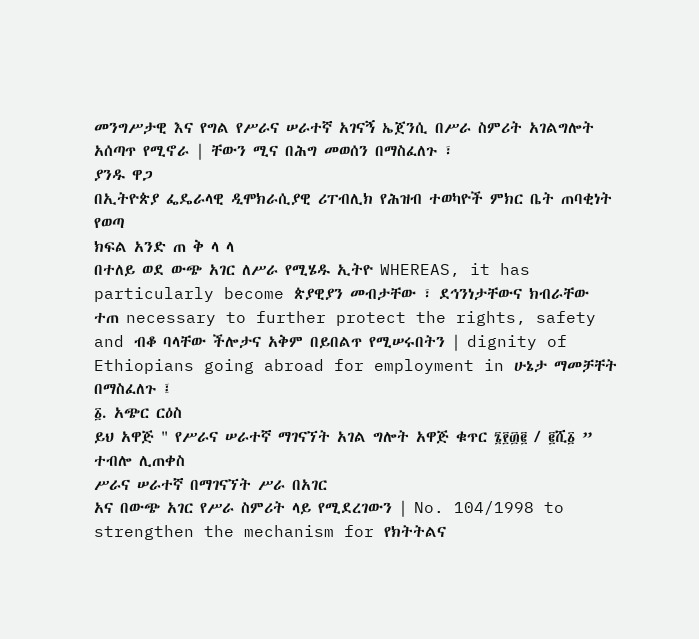መንግሥታዊ እና የግል የሥራና ሠራተኛ አገናኝ ኤጀንሲ በሥራ ስምሪት አገልግሎት አሰጣጥ የሚኖራ | ቸውን ሚና በሕግ መወሰን በማስፈለጉ ፣
ያንዱ ዋጋ
በኢትዮጵያ ፌዴራላዊ ዲሞክራሲያዊ ሪፐብሊክ የሕዝብ ተወካዮች ምክር ቤት ጠባቂነት የወጣ
ክፍል አንድ ጠ ቅ ላ ላ
በተለይ ወደ ውጭ አገር ለሥራ የሚሄዱ ኢትዮ WHEREAS, it has particularly become ጵያዊያን መብታቸው ፣ ደኅንነታቸውና ክብራቸው ተጠ necessary to further protect the rights, safety and ብቆ ባላቸው ችሎታና አቅም በይበልጥ የሚሠሩበትን | dignity of Ethiopians going abroad for employment in ሁኔታ ማመቻቸት በማስፈለጉ ፤
፩. አጭር ርዕስ
ይህ አዋጅ " የሥራና ሠራተኛ ማገናኘት አገል ግሎት አዋጅ ቁጥር ፮፻፴፪ / ፪ሺ፩ ” ተብሎ ሊጠቀስ
ሥራና ሠራተኛ በማገናኘት ሥራ በአገር
አና በውጭ አገር የሥራ ስምሪት ላይ የሚደረገውን | No. 104/1998 to strengthen the mechanism for የክትትልና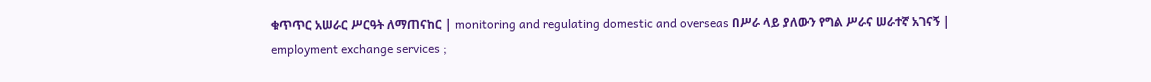ቁጥጥር አሠራር ሥርዓት ለማጠናከር | monitoring and regulating domestic and overseas በሥራ ላይ ያለውን የግል ሥራና ሠራተኛ አገናኝ | employment exchange services ;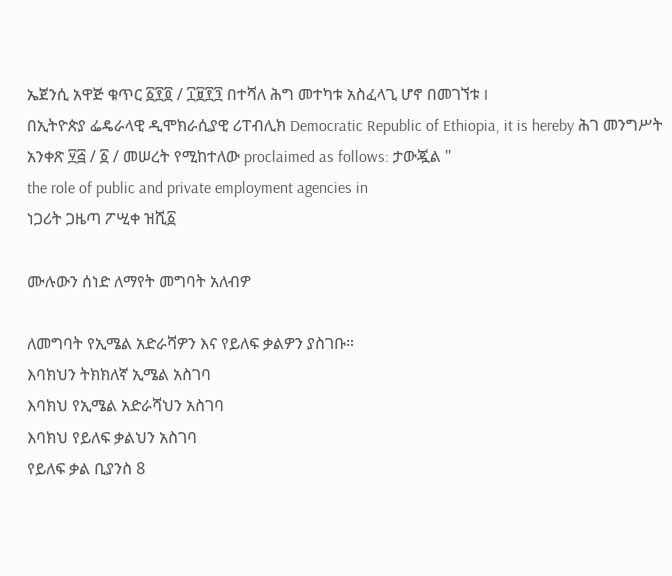ኤጀንሲ አዋጅ ቁጥር ፩፻፬ / ፲፱፻፺ በተሻለ ሕግ መተካቱ አስፈላጊ ሆኖ በመገኘቱ I
በኢትዮጵያ ፌዴራላዊ ዲሞክራሲያዊ ሪፐብሊክ Democratic Republic of Ethiopia, it is hereby ሕገ መንግሥት አንቀጽ ፶፭ / ፩ / መሠረት የሚከተለው proclaimed as follows: ታውጇል "
the role of public and private employment agencies in
ነጋሪት ጋዜጣ ፖሢቀ ዝሺ፩

ሙሉውን ሰነድ ለማየት መግባት አለብዎ

ለመግባት የኢሜል አድራሻዎን እና የይለፍ ቃልዎን ያስገቡ።
እባክህን ትክክለኛ ኢሜል አስገባ
እባክህ የኢሜል አድራሻህን አስገባ
እባክህ የይለፍ ቃልህን አስገባ
የይለፍ ቃል ቢያንስ 8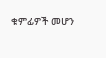ቁምፊዎች መሆን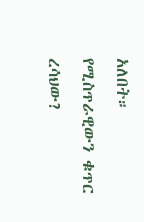አለበት።
የሚስጥራዊውን ቁጥር ረሳህው?